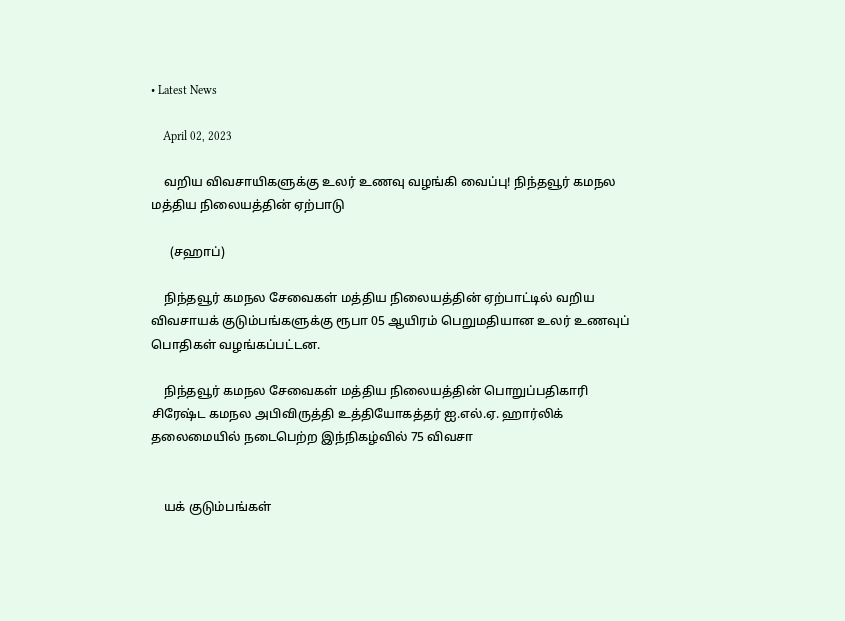• Latest News

    April 02, 2023

    வறிய விவசாயிகளுக்கு உலர் உணவு வழங்கி வைப்பு! நிந்தவூர் கமநல மத்திய நிலையத்தின் ஏற்பாடு

      (சஹாப்)

    நிந்தவூர் கமநல சேவைகள் மத்திய நிலையத்தின் ஏற்பாட்டில் வறிய விவசாயக் குடும்பங்களுக்கு ரூபா 05 ஆயிரம் பெறுமதியான உலர் உணவுப் பொதிகள் வழங்கப்பட்டன.

    நிந்தவூர் கமநல சேவைகள் மத்திய நிலையத்தின் பொறுப்பதிகாரி சிரேஷ்ட கமநல அபிவிருத்தி உத்தியோகத்தர் ஐ.எல்.ஏ. ஹார்லிக் தலைமையில் நடைபெற்ற இந்நிகழ்வில் 75 விவசா


    யக் குடும்பங்கள்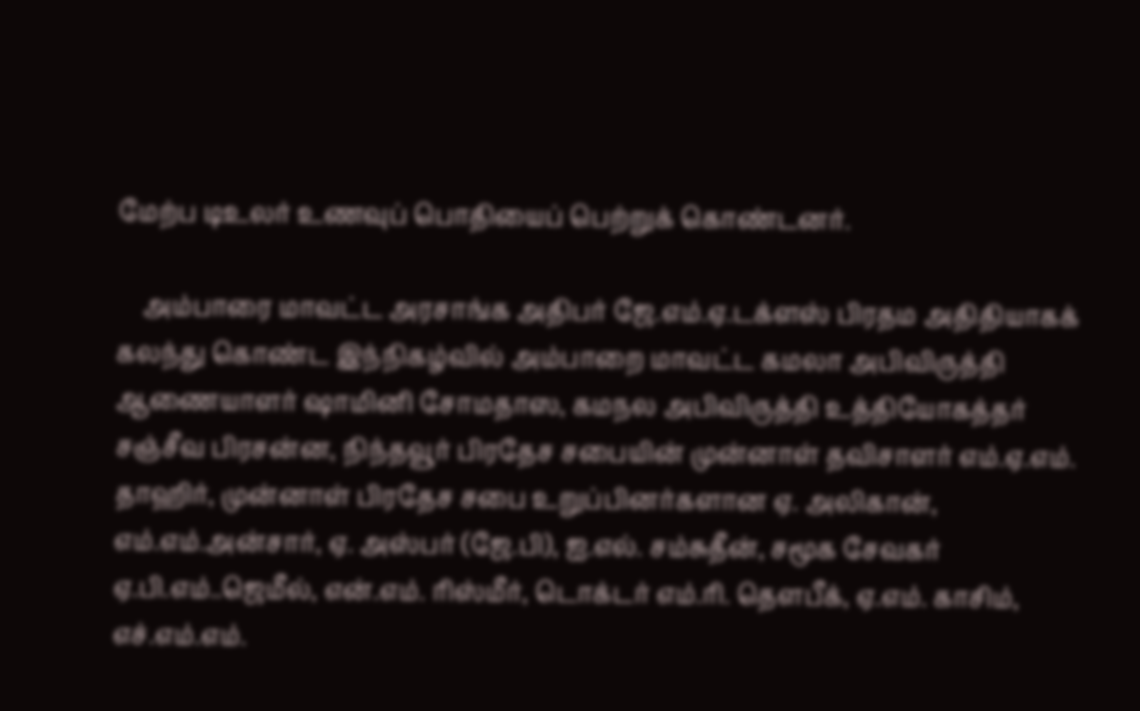மேற்ப டிஉலர் உணவுப் பொதியைப் பெற்றுக் கொண்டனர்.

    அம்பாரை மாவட்ட அரசாங்க அதிபர் ஜே.எம்.ஏ.டக்ளஸ் பிரதம அதிதியாகக் கலந்து கொண்ட இந்நிகழ்வில் அம்பாறை மாவட்ட கமலா அபிவிருத்தி ஆணையாளர் ஷாமினி சோமதாஸ, கமநல அபிவிருத்தி உத்தியோகத்தர் சஞ்சீவ பிரசன்ன, நிந்தவூர் பிரதேச சபையின் முன்னாள் தவிசாளர் எம்.ஏ.எம். தாஹிர், முன்னாள் பிரதேச சபை உறுப்பினர்களான ஏ. அலிகான், எம்.எம்.அன்சார், ஏ. அஸ்பர் (ஜே.பி), ஐ.எல். சம்சுதீன், சமூக சேவகர்  ஏ.பி.எம்..ஜெமீல், என்.எம். ரிஸ்மீர், டொக்டர் எம்.ரி. தௌபீக், ஏ.எம். காசிம், எச்.எம்.எம்.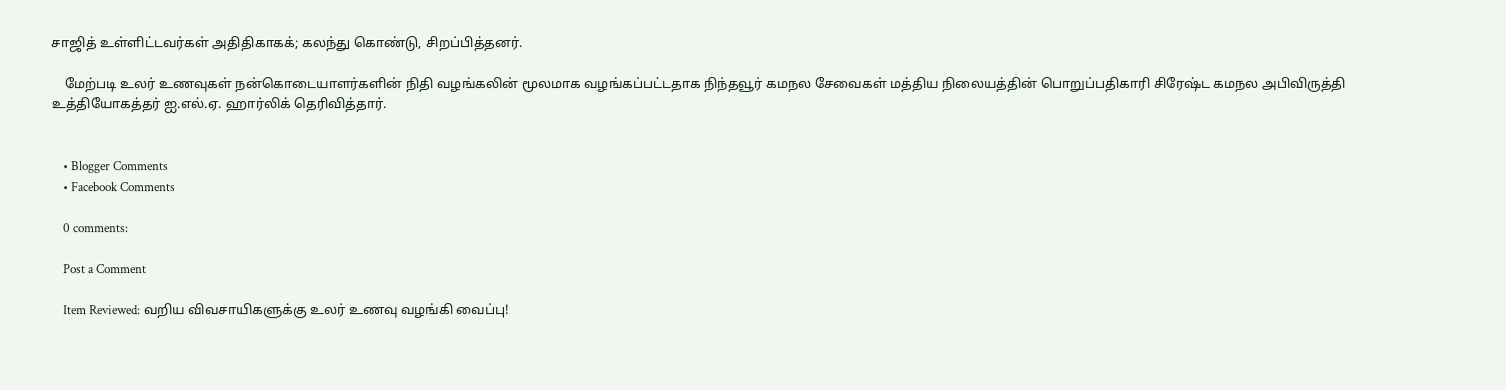சாஜித் உள்ளிட்டவர்கள் அதிதிகாகக்; கலந்து கொண்டு, சிறப்பித்தனர்.

    மேற்படி உலர் உணவுகள் நன்கொடையாளர்களின் நிதி வழங்கலின் மூலமாக வழங்கப்பட்டதாக நிந்தவூர் கமநல சேவைகள் மத்திய நிலையத்தின் பொறுப்பதிகாரி சிரேஷ்ட கமநல அபிவிருத்தி உத்தியோகத்தர் ஐ.எல்.ஏ. ஹார்லிக் தெரிவித்தார்.


    • Blogger Comments
    • Facebook Comments

    0 comments:

    Post a Comment

    Item Reviewed: வறிய விவசாயிகளுக்கு உலர் உணவு வழங்கி வைப்பு!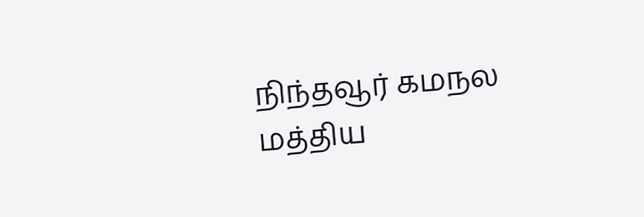நிந்தவூர் கமநல மத்திய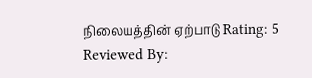நிலையத்தின் ஏற்பாடு Rating: 5 Reviewed By: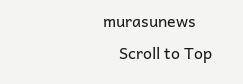murasunews
    Scroll to Top